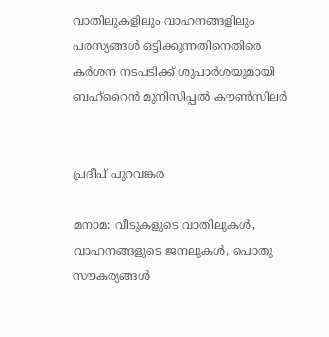വാതിലുകളിലും വാഹനങ്ങളിലും പരസ്യങ്ങൾ ഒട്ടിക്കുന്നതിനെതിരെ കർശന നടപടിക്ക് ശുപാർശയുമായി ബഹ്റൈൻ മുനിസിപ്പൽ കൗൺസിലർ


പ്രദീപ് പുറവങ്കര

മനാമ: വീടുകളുടെ വാതിലുകൾ, വാഹനങ്ങളുടെ ജനലുകൾ, പൊതു സൗകര്യങ്ങൾ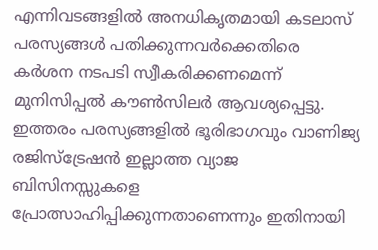എന്നിവടങ്ങളിൽ അനധികൃതമായി കടലാസ് പരസ്യങ്ങൾ പതിക്കുന്നവർക്കെതിരെ കർശന നടപടി സ്വീകരിക്കണമെന്ന് മുനിസിപ്പൽ കൗൺസിലർ ആവശ്യപ്പെട്ടു. ഇത്തരം പരസ്യങ്ങളിൽ ഭൂരിഭാഗവും വാണിജ്യ രജിസ്ട്രേഷൻ ഇല്ലാത്ത വ്യാജ ബിസിനസ്സുകളെ പ്രോത്സാഹിപ്പിക്കുന്നതാണെന്നും ഇതിനായി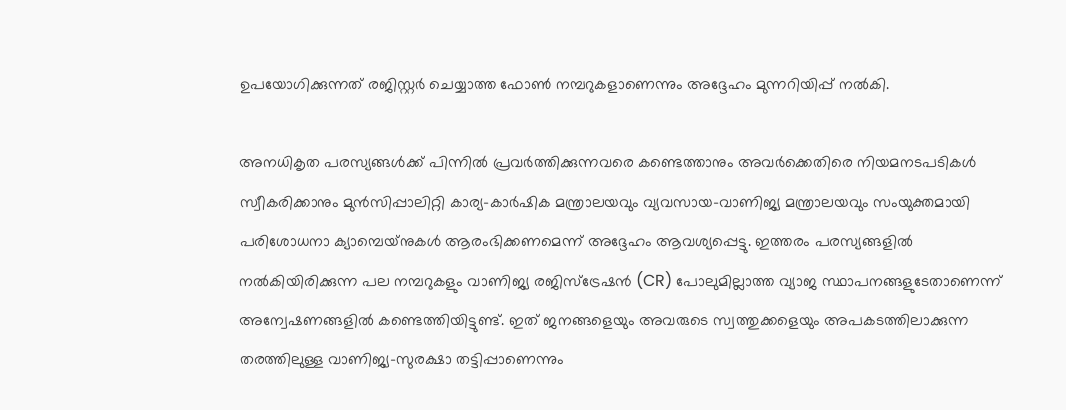ഉപയോഗിക്കുന്നത് രജിസ്റ്റർ ചെയ്യാത്ത ഫോൺ നമ്പറുകളാണെന്നും അദ്ദേഹം മുന്നറിയിപ്പ് നൽകി.

അനധികൃത പരസ്യങ്ങൾക്ക് പിന്നിൽ പ്രവർത്തിക്കുന്നവരെ കണ്ടെത്താനും അവർക്കെതിരെ നിയമനടപടികൾ സ്വീകരിക്കാനും മുൻസിപ്പാലിറ്റി കാര്യ-കാർഷിക മന്ത്രാലയവും വ്യവസായ-വാണിജ്യ മന്ത്രാലയവും സംയുക്തമായി പരിശോധനാ ക്യാമ്പെയ്‌നുകൾ ആരംഭിക്കണമെന്ന് അദ്ദേഹം ആവശ്യപ്പെട്ടു. ഇത്തരം പരസ്യങ്ങളിൽ നൽകിയിരിക്കുന്ന പല നമ്പറുകളും വാണിജ്യ രജിസ്ട്രേഷൻ (CR) പോലുമില്ലാത്ത വ്യാജ സ്ഥാപനങ്ങളുടേതാണെന്ന് അന്വേഷണങ്ങളിൽ കണ്ടെത്തിയിട്ടുണ്ട്. ഇത് ജനങ്ങളെയും അവരുടെ സ്വത്തുക്കളെയും അപകടത്തിലാക്കുന്ന തരത്തിലുള്ള വാണിജ്യ-സുരക്ഷാ തട്ടിപ്പാണെന്നും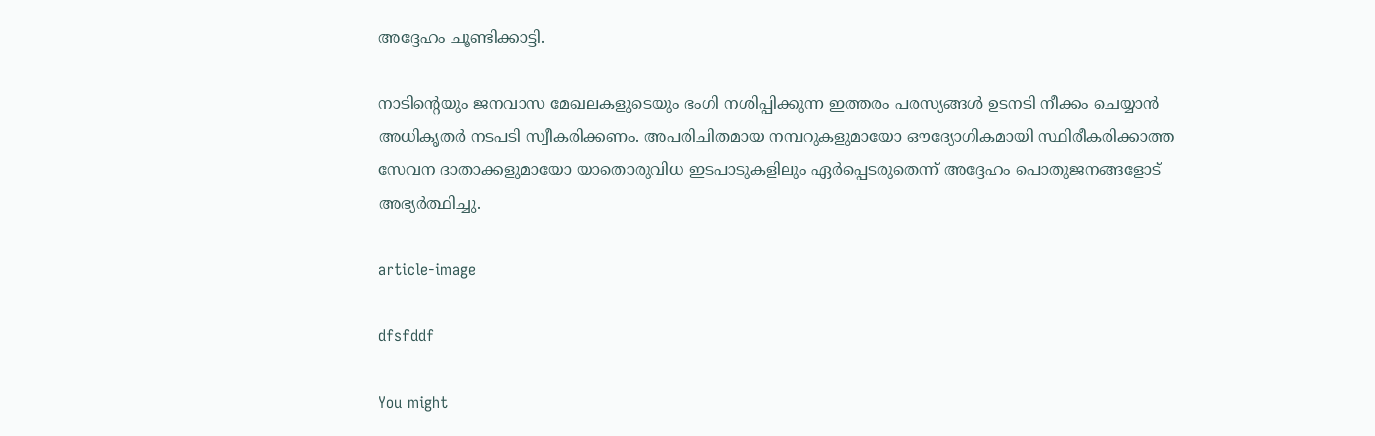അദ്ദേഹം ചൂണ്ടിക്കാട്ടി.

നാടിന്റെയും ജനവാസ മേഖലകളുടെയും ഭംഗി നശിപ്പിക്കുന്ന ഇത്തരം പരസ്യങ്ങൾ ഉടനടി നീക്കം ചെയ്യാൻ അധികൃതർ നടപടി സ്വീകരിക്കണം. അപരിചിതമായ നമ്പറുകളുമായോ ഔദ്യോഗികമായി സ്ഥിരീകരിക്കാത്ത സേവന ദാതാക്കളുമായോ യാതൊരുവിധ ഇടപാടുകളിലും ഏർപ്പെടരുതെന്ന് അദ്ദേഹം പൊതുജനങ്ങളോട് അഭ്യർത്ഥിച്ചു.

article-image

dfsfddf

You might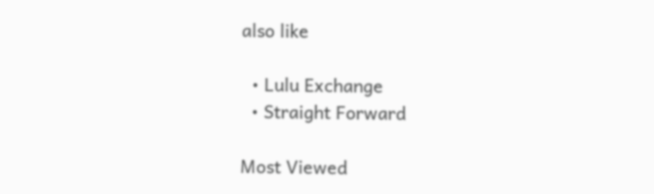also like

  • Lulu Exchange
  • Straight Forward

Most Viewed